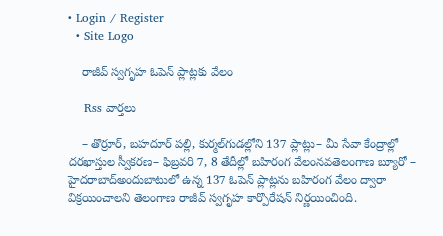• Login / Register
  • Site Logo

    రాజీవ్ స్వగృహ ఓపెన్ ప్లాట్లకు వేలం

    Rss వార్తలు

    – తొర్రూర్‌, బహదూర్‌ పల్లి, కుర్మల్‌గుడల్లోని 137 ప్లాట్లు– మీ సేవా కేంద్రాల్లో దరఖాస్తుల స్వీకరణ– ఫిబ్రవరి 7, 8 తేదీల్లో బహిరంగ వేలంనవతెలంగాణ బ్యూరో – హైదరాబాద్‌అందుబాటులో ఉన్న 137 ఓపెన్‌ ప్లాట్లను బహిరంగ వేలం ద్వారా విక్రయించాలని తెలంగాణ రాజీవ్‌ స్వగృహ కార్పొరేషన్‌ నిర్ణయించింది.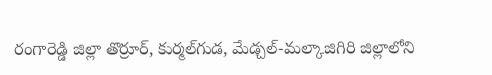రంగారెడ్డి జిల్లా తొర్రూర్‌, కుర్మల్‌గుడ, మేడ్చల్‌-మల్కాజిగిరి జిల్లాలోని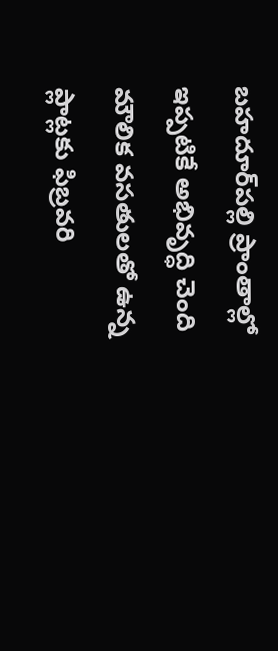బహదూర్‌పల్లి ప్రాంతాల్లో ఇప్పటికే అభివృద్ధి చెంది మౌలిక వసతులతో ఉన్న ప్లాట్లకు ఫిబ్రవరి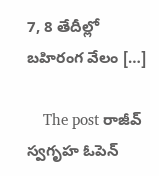7, 8 తేదీల్లో బహిరంగ వేలం […]

    The post రాజీవ్‌ స్వగృహ ఓపెన్‌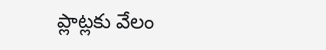ప్లాట్లకు వేలం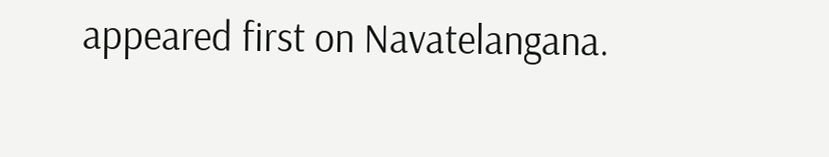appeared first on Navatelangana.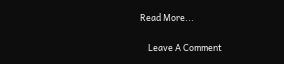Read More...

    Leave A Comment